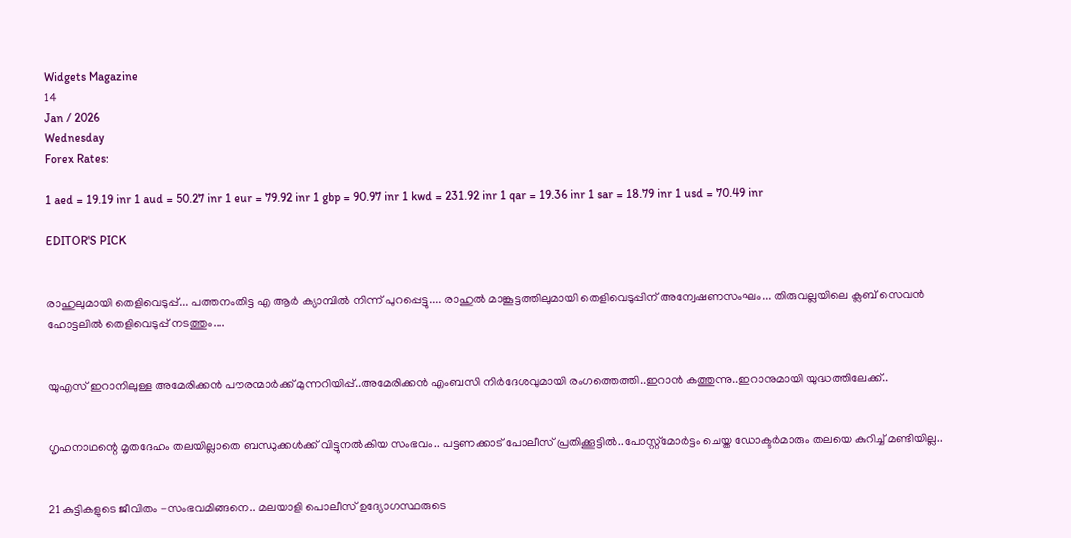Widgets Magazine
14
Jan / 2026
Wednesday
Forex Rates:

1 aed = 19.19 inr 1 aud = 50.27 inr 1 eur = 79.92 inr 1 gbp = 90.97 inr 1 kwd = 231.92 inr 1 qar = 19.36 inr 1 sar = 18.79 inr 1 usd = 70.49 inr

EDITOR'S PICK


രാഹുലുമായി തെളിവെടുപ്പ്... പത്തനംതിട്ട എ ആർ ക്യാമ്പിൽ നിന്ന് പുറപ്പെട്ടു.... രാഹുൽ മാങ്കൂട്ടത്തിലുമായി തെളിവെടുപ്പിന് അന്വേഷണസംഘം... തിരുവല്ലയിലെ ക്ലബ് സെവൻ ഹോട്ടലിൽ തെളിവെടുപ്പ് നടത്തും....


യുഎസ് ഇറാനിലുള്ള അമേരിക്കൻ പൗരന്മാര്‍ക്ക് മുന്നറിയിപ്പ്..അമേരിക്കന്‍ എംബസി നിർദേശവുമായി രംഗത്തെത്തി..ഇറാൻ കത്തുന്നു..ഇറാനുമായി യുദ്ധത്തിലേക്ക്..


ഗൃഹനാഥന്റെ മൃതദേഹം തലയില്ലാതെ ബന്ധുക്കള്‍ക്ക് വിട്ടുനല്‍കിയ സംഭവം.. പട്ടണക്കാട് പോലീസ് പ്രതിക്കൂട്ടില്‍..പോസ്റ്റ്‌മോര്‍ട്ടം ചെയ്ത ഡോക്ടര്‍മാരും തലയെ കുറിച്ച് മണ്ടിയില്ല..


21 കുട്ടികളുടെ ജീവിതം -സംഭവമിങ്ങനെ.. മലയാളി പൊലീസ് ഉദ്യോഗസ്ഥരുടെ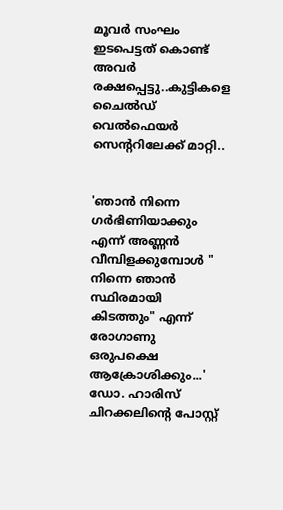മൂവര്‍ സംഘം ഇടപെട്ടത് കൊണ്ട് അവർ രക്ഷപ്പെട്ടു..കുട്ടികളെ ചൈല്‍ഡ് വെല്‍ഫെയര്‍ സെന്ററിലേക്ക് മാറ്റി..


'ഞാൻ നിന്നെ ഗർഭിണിയാക്കും എന്ന് അണ്ണൻ വീമ്പിളക്കുമ്പോൾ " നിന്നെ ഞാൻ സ്ഥിരമായി കിടത്തും" എന്ന് രോഗാണു ഒരുപക്ഷെ ആക്രോശിക്കും...' ഡോ. ഹാരിസ് ചിറക്കലിന്റെ പോസ്റ്റ്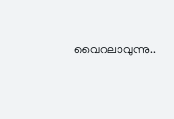വൈറലാവുന്നു..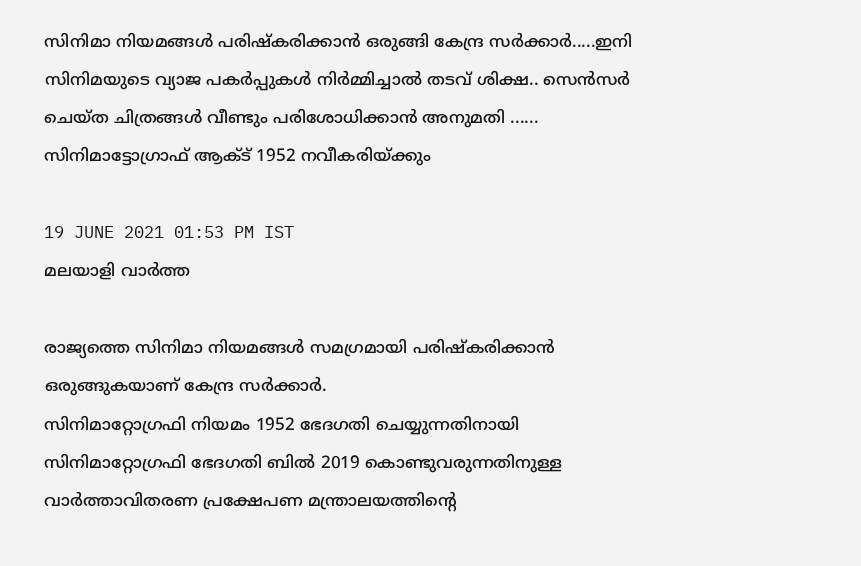സിനിമാ നിയമങ്ങള്‍ പരിഷ്കരിക്കാൻ ഒരുങ്ങി കേന്ദ്ര സര്‍ക്കാര്‍.....ഇനി സിനിമയുടെ വ്യാജ പകര്‍പ്പുകള്‍ നിര്‍മ്മിച്ചാല്‍ തടവ് ശിക്ഷ.. സെൻസർ ചെയ്ത ചിത്രങ്ങൾ വീണ്ടും പരിശോധിക്കാൻ അനുമതി ...... സിനിമാട്ടോഗ്രാഫ് ആക്ട് 1952 നവീകരിയ്ക്കും

19 JUNE 2021 01:53 PM IST
മലയാളി വാര്‍ത്ത

രാജ്യത്തെ സിനിമാ നിയമങ്ങള്‍ സമഗ്രമായി പരിഷ്കരിക്കാൻ ഒരുങ്ങുകയാണ് കേന്ദ്ര സര്‍ക്കാര്‍.
സിനിമാറ്റോഗ്രഫി നിയമം 1952 ഭേദഗതി ചെയ്യുന്നതിനായി സിനിമാറ്റോഗ്രഫി ഭേദഗതി ബില്‍ 2019 കൊണ്ടുവരുന്നതിനുള്ള വാര്‍ത്താവിതരണ പ്രക്ഷേപണ മന്ത്രാലയത്തിന്റെ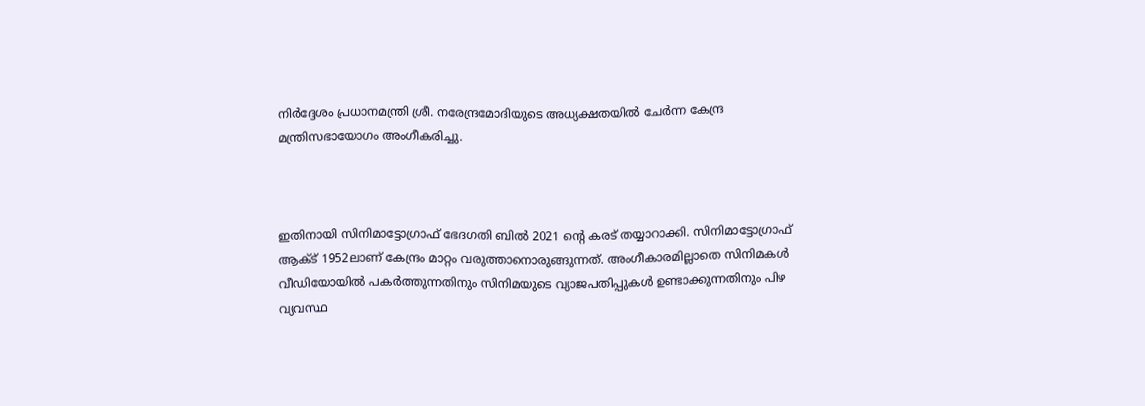നിര്‍ദ്ദേശം പ്രധാനമന്ത്രി ശ്രീ. നരേന്ദ്രമോദിയുടെ അധ്യക്ഷതയില്‍ ചേര്‍ന്ന കേന്ദ്ര മന്ത്രിസഭായോഗം അംഗീകരിച്ചു.



ഇതിനായി സിനിമാട്ടോഗ്രാഫ് ഭേദഗതി ബിൽ 2021 ന്റെ കരട് തയ്യാറാക്കി. സിനിമാട്ടോഗ്രാഫ് ആക്ട് 1952ലാണ് കേന്ദ്രം മാറ്റം വരുത്താനൊരുങ്ങുന്നത്. അംഗീകാരമില്ലാതെ സിനിമകള്‍ വീഡിയോയില്‍ പകര്‍ത്തുന്നതിനും സിനിമയുടെ വ്യാജപതിപ്പുകള്‍ ഉണ്ടാക്കുന്നതിനും പിഴ വ്യവസ്ഥ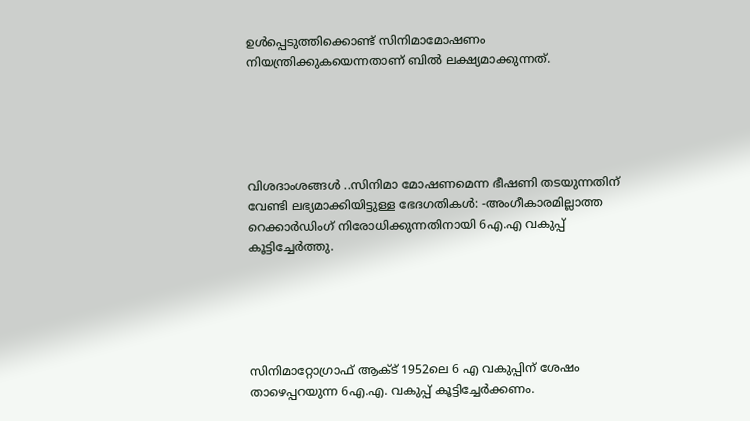ഉള്‍പ്പെടുത്തിക്കൊണ്ട് സിനിമാമോഷണം നിയന്ത്രിക്കുകയെന്നതാണ് ബില്‍ ലക്ഷ്യമാക്കുന്നത്.





വിശദാംശങ്ങള്‍ ..സിനിമാ മോഷണമെന്ന ഭീഷണി തടയുന്നതിന് വേണ്ടി ലഭ്യമാക്കിയിട്ടുള്ള ഭേദഗതികള്‍: -അംഗീകാരമില്ലാത്ത റെക്കാര്‍ഡിംഗ് നിരോധിക്കുന്നതിനായി 6എ.എ വകുപ്പ് കൂട്ടിച്ചേര്‍ത്തു.





സിനിമാറ്റോഗ്രാഫ് ആക്ട് 1952ലെ 6 എ വകുപ്പിന് ശേഷം താഴെപ്പറയുന്ന 6എ.എ. വകുപ്പ് കൂട്ടിച്ചേര്‍ക്കണം.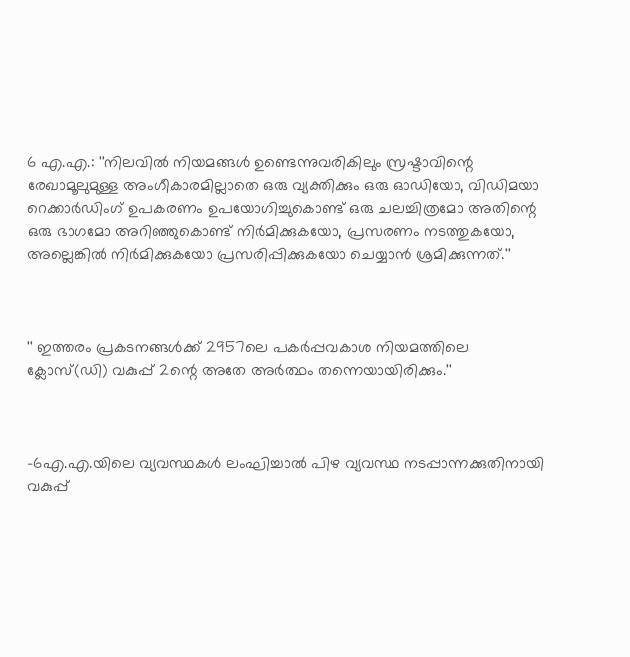6 എ.എ.: ''നിലവില്‍ നിയമങ്ങള്‍ ഉണ്ടെന്നുവരികിലും സ്രഷ്ടാവിന്റെ രേഖാമൂലുമുള്ള അംഗീകാരമില്ലാതെ ഒരു വ്യക്തിക്കും ഒരു ഓഡിയോ, വിഡിമയാ റെക്കാര്‍ഡിംഗ് ഉപകരണം ഉപയോഗിച്ചുകൊണ്ട് ഒരു ചലച്ചിത്രമോ അതിന്റെ ഒരു ഭാഗമോ അറിഞ്ഞുകൊണ്ട് നിര്‍മിക്കുകയോ, പ്രസരണം നടത്തുകയോ, അല്ലെങ്കില്‍ നിര്‍മിക്കുകയോ പ്രസരിപ്പിക്കുകയോ ചെയ്യാന്‍ ശ്രമിക്കുന്നത്.''



'' ഇത്തരം പ്രകടനങ്ങള്‍ക്ക് 2957ലെ പകര്‍പ്പവകാശ നിയമത്തിലെ ക്ലോസ്(ഡി) വകുപ്പ് 2ന്റെ അതേ അര്‍ത്ഥം തന്നെയായിരിക്കും.''



-6എ.എ.യിലെ വ്യവസ്ഥകള്‍ ലംഘിച്ചാല്‍ പിഴ വ്യവസ്ഥ നടപ്പാന്നക്കുതിനായി വകുപ്പ്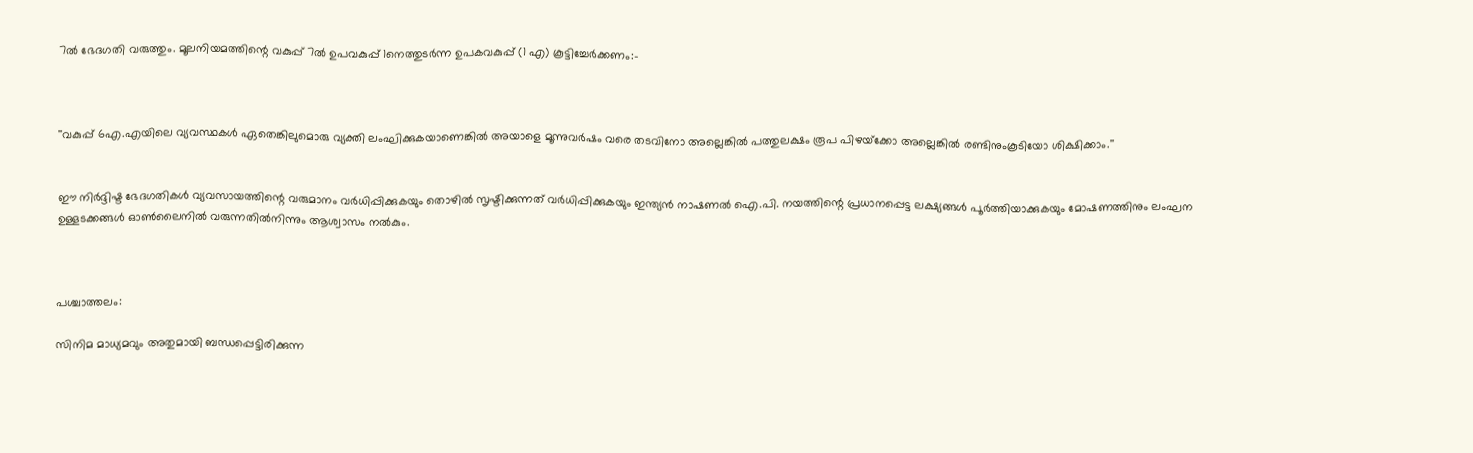7ല്‍ ഭേദഗതി വരുത്തും. മൂലനിയമത്തിന്റെ വകുപ്പ് 7ല്‍ ഉപവകുപ്പ് 1നെത്തുടര്‍ന്ന ഉപകവകുപ്പ് (1 എ) കൂട്ടിച്ചേര്‍ക്കണം:-



''വകുപ്പ് 6എ.എയിലെ വ്യവസ്ഥകള്‍ ഏതെങ്കിലുമൊരു വ്യക്തി ലംഘിക്കുകയാണെങ്കില്‍ അയാളെ മൂന്നുവര്‍ഷം വരെ തടവിനോ അല്ലെങ്കില്‍ പത്തുലക്ഷം രൂപ പിഴയ്‌ക്കോ അല്ലെങ്കില്‍ രണ്ടിനുംകൂടിയോ ശിക്ഷിക്കാം.''


ഈ നിര്‍ദ്ദിഷ്ട ഭേദഗതികള്‍ വ്യവസായത്തിന്റെ വരുമാനം വര്‍ധിപ്പിക്കുകയും തൊഴില്‍ സൃഷ്ടിക്കുന്നത് വര്‍ധിപ്പിക്കുകയും ഇന്ത്യന്‍ നാഷണല്‍ ഐ.പി. നയത്തിന്റെ പ്രധാനപ്പെട്ട ലക്ഷ്യങ്ങള്‍ പൂര്‍ത്തിയാക്കുകയും മോഷണത്തിനും ലംഘന ഉള്ളടക്കങ്ങള്‍ ഓണ്‍ലൈനില്‍ വരുന്നതില്‍നിന്നും ആശ്വാസം നല്‍കും.



പശ്ചാത്തലം:

സിനിമ മാധ്യമവും അതുമായി ബന്ധപ്പെട്ടിരിക്കുന്ന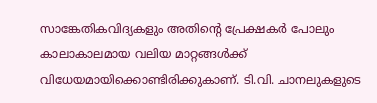സാങ്കേതികവിദ്യകളും അതിന്റെ പ്രേക്ഷകര്‍ പോലും കാലാകാലമായ വലിയ മാറ്റങ്ങള്‍ക്ക് വിധേയമായിക്കൊണ്ടിരിക്കുകാണ്. ടി.വി. ചാനലുകളുടെ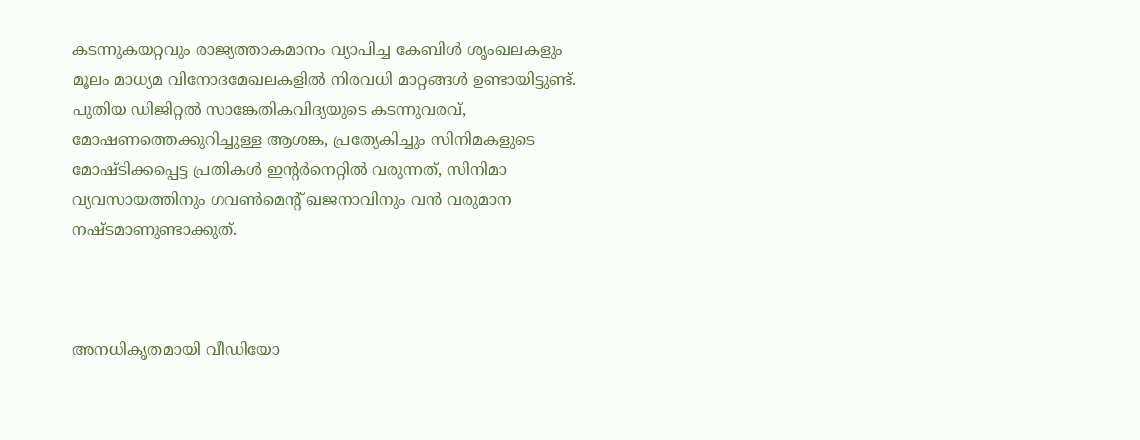കടന്നുകയറ്റവും രാജ്യത്താകമാനം വ്യാപിച്ച കേബിള്‍ ശൃംഖലകളും മൂലം മാധ്യമ വിനോദമേഖലകളില്‍ നിരവധി മാറ്റങ്ങള്‍ ഉണ്ടായിട്ടുണ്ട്. പുതിയ ഡിജിറ്റല്‍ സാങ്കേതികവിദ്യയുടെ കടന്നുവരവ്, മോഷണത്തെക്കുറിച്ചുള്ള ആശങ്ക, പ്രത്യേകിച്ചും സിനിമകളുടെ മോഷ്ടിക്കപ്പെട്ട പ്രതികള്‍ ഇന്റര്‍നെറ്റില്‍ വരുന്നത്, സിനിമാ വ്യവസായത്തിനും ഗവണ്‍മെന്റ് ഖജനാവിനും വന്‍ വരുമാന നഷ്ടമാണുണ്ടാക്കുത്.



അനധികൃതമായി വീഡിയോ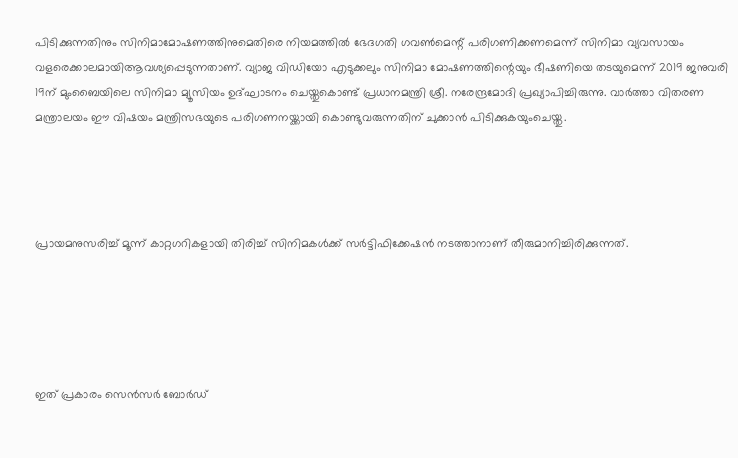പിടിക്കുന്നതിനും സിനിമാമോഷണത്തിനുമെതിരെ നിയമത്തില്‍ ഭേദഗതി ഗവണ്‍മെന്റ് പരിഗണിക്കണമെന്ന് സിനിമാ വ്യവസായം വളരെക്കാലമായിആവശ്യപ്പെടുന്നതാണ്. വ്യാജ വിഡിയോ എടുക്കലും സിനിമാ മോഷണത്തിന്റെയും ഭീഷണിയെ തടയുമെന്ന് 2019 ജനുവരി 19ന് മുംബൈയിലെ സിനിമാ മ്യൂസിയം ഉദ്ഘാടനം ചെയ്തുകൊണ്ട് പ്രധാനമന്ത്രി ശ്രീ. നരേന്ദ്രമോദി പ്രഖ്യാപിച്ചിരുന്നു. വാര്‍ത്താ വിതരണ മന്ത്രാലയം ഈ വിഷയം മന്ത്രിസഭയുടെ പരിഗണനയ്ക്കായി കൊണ്ടുവരുന്നതിന് ചുക്കാന്‍ പിടിക്കുകയുംചെയ്തു.




പ്രായമനുസരിച്ച് മൂന്ന് കാറ്റഗറികളായി തിരിച്ച് സിനിമകള്‍ക്ക് സര്‍ട്ടിഫിക്കേഷന്‍ നടത്താനാണ് തീരുമാനിച്ചിരിക്കുന്നത്.





ഇത് പ്രകാരം സെൻസര്‍ ബോര്‍ഡ്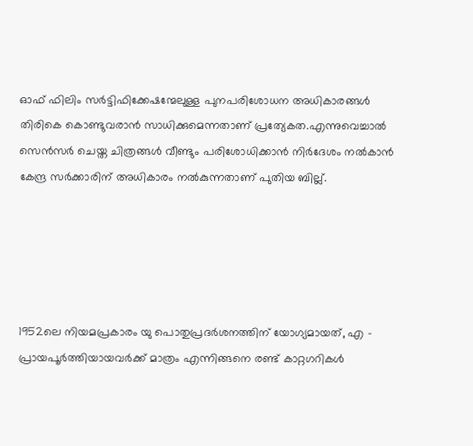ഓഫ് ഫിലിം സര്‍ട്ടിഫിക്കേഷന്മേലുള്ള പുനപരിശോധന അധികാരങ്ങള്‍ തിരികെ കൊണ്ടുവരാൻ സാധിക്കുമെന്നതാണ് പ്രത്യേകത.എന്നുവെച്ചാല്‍ സെൻസർ ചെയ്ത ചിത്രങ്ങൾ വീണ്ടും പരിശോധിക്കാൻ നിർദേശം നൽകാൻ കേന്ദ്ര സർക്കാരിന് അധികാരം നൽകുന്നതാണ് പുതിയ ബില്ല്.





1952ലെ നിയമപ്രകാരം യു പൊതുപ്രദര്‍ശനത്തിന് യോഗ്യമായത്, എ – പ്രായപൂര്‍ത്തിയായവര്‍ക്ക് മാത്രം എന്നിങ്ങനെ രണ്ട് കാറ്റഗറികള്‍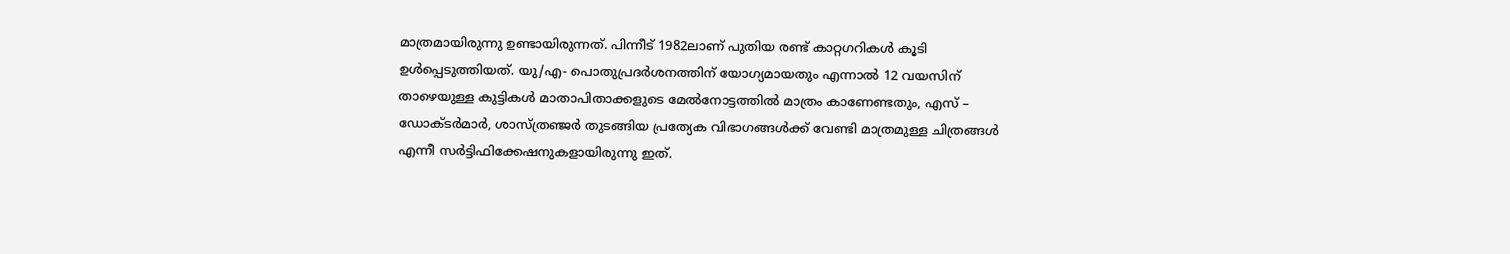മാത്രമായിരുന്നു ഉണ്ടായിരുന്നത്. പിന്നീട് 1982ലാണ് പുതിയ രണ്ട് കാറ്റഗറികള്‍ കൂടി ഉള്‍പ്പെടുത്തിയത്. യു/എ- പൊതുപ്രദര്‍ശനത്തിന് യോഗ്യമായതും എന്നാല്‍ 12 വയസിന് താഴെയുള്ള കുട്ടികള്‍ മാതാപിതാക്കളുടെ മേല്‍നോട്ടത്തില്‍ മാത്രം കാണേണ്ടതും, എസ് – ഡോക്ടര്‍മാര്‍, ശാസ്ത്രഞ്ജര്‍ തുടങ്ങിയ പ്രത്യേക വിഭാഗങ്ങള്‍ക്ക് വേണ്ടി മാത്രമുള്ള ചിത്രങ്ങള്‍ എന്നീ സര്‍ട്ടിഫിക്കേഷനുകളായിരുന്നു ഇത്.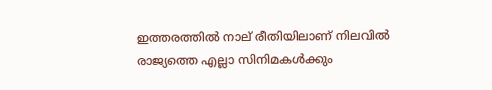ഇത്തരത്തില്‍ നാല് രീതിയിലാണ് നിലവില്‍ രാജ്യത്തെ എല്ലാ സിനിമകള്‍ക്കും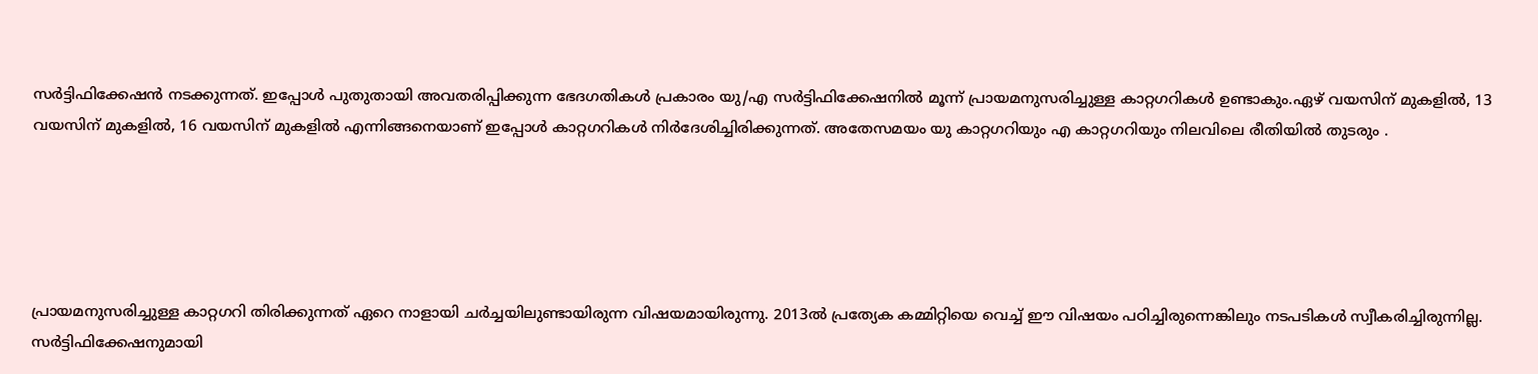സര്‍ട്ടിഫിക്കേഷന്‍ നടക്കുന്നത്. ഇപ്പോള്‍ പുതുതായി അവതരിപ്പിക്കുന്ന ഭേദഗതികള്‍ പ്രകാരം യു/എ സര്‍ട്ടിഫിക്കേഷനില്‍ മൂന്ന് പ്രായമനുസരിച്ചുള്ള കാറ്റഗറികള്‍ ഉണ്ടാകും.ഏഴ് വയസിന് മുകളില്‍, 13 വയസിന് മുകളില്‍, 16 വയസിന് മുകളില്‍ എന്നിങ്ങനെയാണ് ഇപ്പോള്‍ കാറ്റഗറികള്‍ നിര്‍ദേശിച്ചിരിക്കുന്നത്. അതേസമയം യു കാറ്റഗറിയും എ കാറ്റഗറിയും നിലവിലെ രീതിയില്‍ തുടരും .





പ്രായമനുസരിച്ചുള്ള കാറ്റഗറി തിരിക്കുന്നത് ഏറെ നാളായി ചര്‍ച്ചയിലുണ്ടായിരുന്ന വിഷയമായിരുന്നു. 2013ല്‍ പ്രത്യേക കമ്മിറ്റിയെ വെച്ച് ഈ വിഷയം പഠിച്ചിരുന്നെങ്കിലും നടപടികള്‍ സ്വീകരിച്ചിരുന്നില്ല. സര്‍ട്ടിഫിക്കേഷനുമായി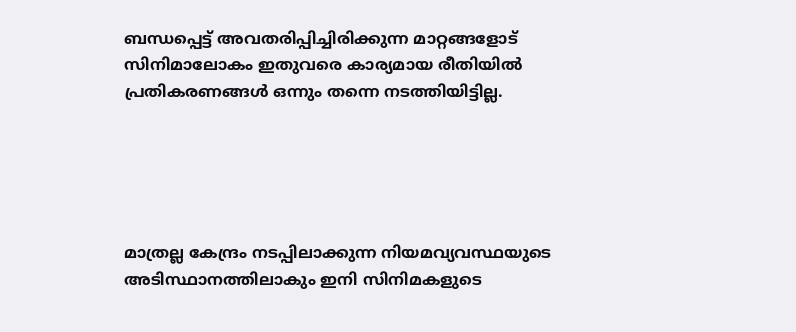ബന്ധപ്പെട്ട് അവതരിപ്പിച്ചിരിക്കുന്ന മാറ്റങ്ങളോട് സിനിമാലോകം ഇതുവരെ കാര്യമായ രീതിയില്‍ പ്രതികരണങ്ങള്‍ ഒന്നും തന്നെ നടത്തിയിട്ടില്ല.





മാത്രല്ല കേന്ദ്രം നടപ്പിലാക്കുന്ന നിയമവ്യവസ്ഥയുടെ അടിസ്ഥാനത്തിലാകും ഇനി സിനിമകളുടെ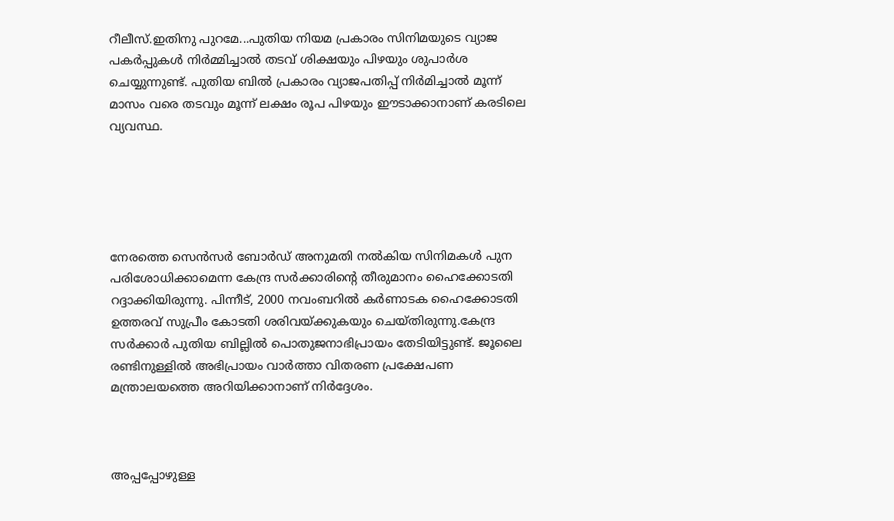റീലീസ്.ഇതിനു പുറമേ...പുതിയ നിയമ പ്രകാരം സിനിമയുടെ വ്യാജ പകര്‍പ്പുകള്‍ നിര്‍മ്മിച്ചാൽ തടവ് ശിക്ഷയും പിഴയും ശുപാര്‍ശ ചെയ്യുന്നുണ്ട്. പുതിയ ബിൽ പ്രകാരം വ്യാജപതിപ്പ് നിർമിച്ചാൽ മൂന്ന് മാസം വരെ തടവും മൂന്ന് ലക്ഷം രൂപ പിഴയും ഈടാക്കാനാണ് കരടിലെ വ്യവസ്ഥ.





നേരത്തെ സെൻസര്‍ ബോ‍ർഡ് അനുമതി നൽകിയ സിനിമകള്‍ പുന പരിശോധിക്കാമെന്ന കേന്ദ്ര സര്‍ക്കാരിന്റെ തീരുമാനം ഹൈക്കോടതി റദ്ദാക്കിയിരുന്നു. പിന്നീട്, 2000 നവംബറിൽ കര്‍ണാടക ഹൈക്കോടതി ഉത്തരവ് സുപ്രീം കോടതി ശരിവയ്ക്കുകയും ചെയ്തിരുന്നു.കേന്ദ്ര സര്‍ക്കാര്‍ പുതിയ ബില്ലിൽ പൊതുജനാഭിപ്രായം തേടിയിട്ടുണ്ട്. ജൂലൈ രണ്ടിനുള്ളിൽ അഭിപ്രായം വാര്‍ത്താ വിതരണ പ്രക്ഷേപണ മന്ത്രാലയത്തെ അറിയിക്കാനാണ് നിര്‍ദ്ദേശം.



അപ്പപ്പോഴുള്ള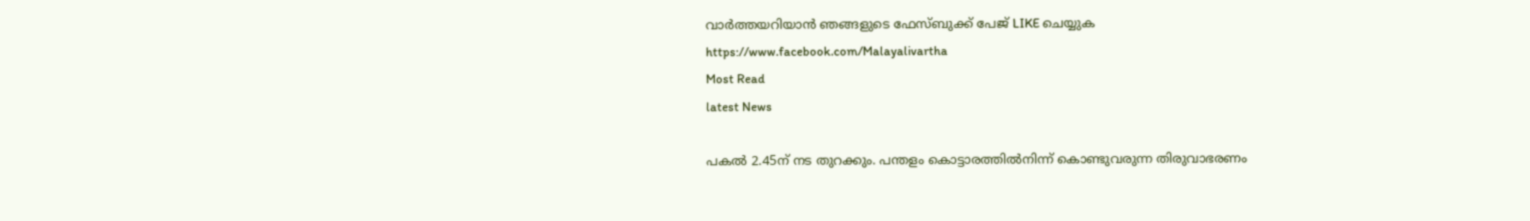വാര്‍ത്തയറിയാന്‍ ഞങ്ങളുടെ ഫേസ്‌ബുക്ക്‌ പേജ് LIKE ചെയ്യുക
https://www.facebook.com/Malayalivartha
Most Read
latest News

പകല്‍ 2.45ന് നട തുറക്കും. പന്തളം കൊട്ടാരത്തില്‍നിന്ന് കൊണ്ടുവരുന്ന തിരുവാഭരണം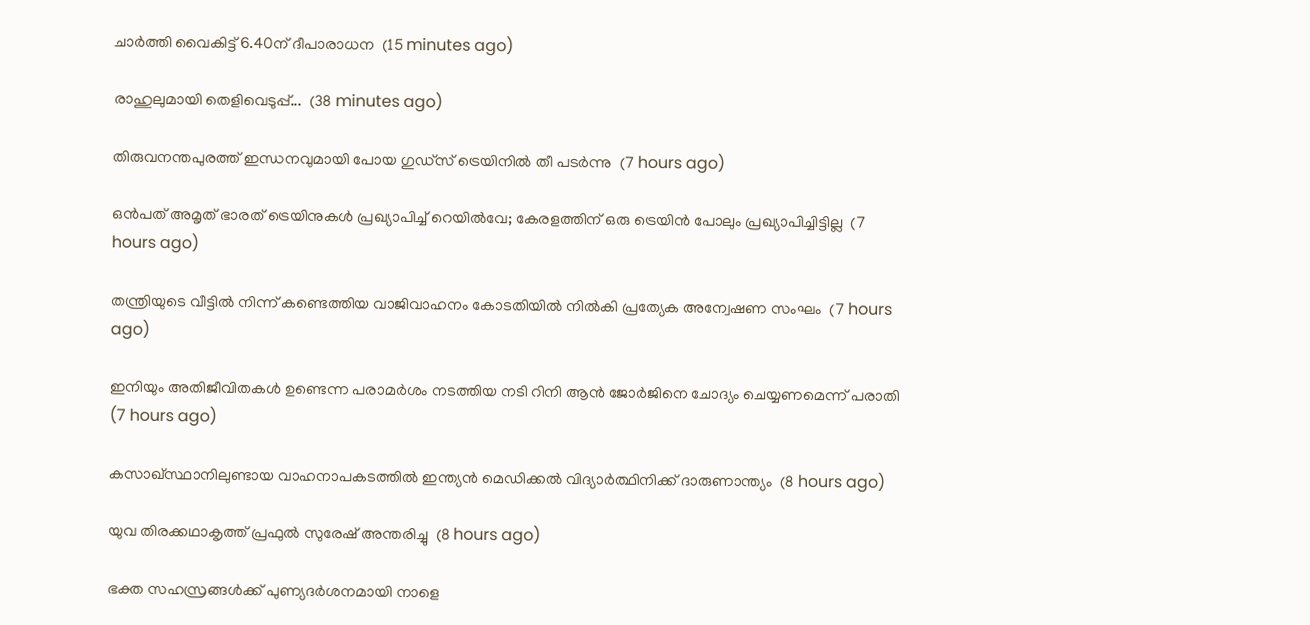ചാര്‍ത്തി വൈകിട്ട് 6.40ന് ദീപാരാധന  (15 minutes ago)

രാഹുലുമായി തെളിവെടുപ്പ്...  (38 minutes ago)

തിരുവനന്തപുരത്ത് ഇന്ധനവുമായി പോയ ഗുഡ്‌സ് ട്രെയിനില്‍ തീ പടര്‍ന്നു  (7 hours ago)

ഒന്‍പത് അമൃത് ഭാരത് ട്രെയിനുകള്‍ പ്രഖ്യാപിച്ച് റെയില്‍വേ; കേരളത്തിന് ഒരു ട്രെയിന്‍ പോലും പ്രഖ്യാപിച്ചിട്ടില്ല  (7 hours ago)

തന്ത്രിയുടെ വീട്ടില്‍ നിന്ന് കണ്ടെത്തിയ വാജിവാഹനം കോടതിയില്‍ നില്‍കി പ്രത്യേക അന്വേഷണ സംഘം  (7 hours ago)

ഇനിയും അതിജീവിതകള്‍ ഉണ്ടെന്ന പരാമര്‍ശം നടത്തിയ നടി റിനി ആന്‍ ജോര്‍ജിനെ ചോദ്യം ചെയ്യണമെന്ന് പരാതി  (7 hours ago)

കസാഖ്സ്ഥാനിലുണ്ടായ വാഹനാപകടത്തില്‍ ഇന്ത്യന്‍ മെഡിക്കല്‍ വിദ്യാര്‍ത്ഥിനിക്ക് ദാരുണാന്ത്യം  (8 hours ago)

യുവ തിരക്കഥാകൃത്ത് പ്രഫുല്‍ സുരേഷ് അന്തരിച്ചു  (8 hours ago)

ഭക്ത സഹസ്രങ്ങള്‍ക്ക് പുണ്യദര്‍ശനമായി നാളെ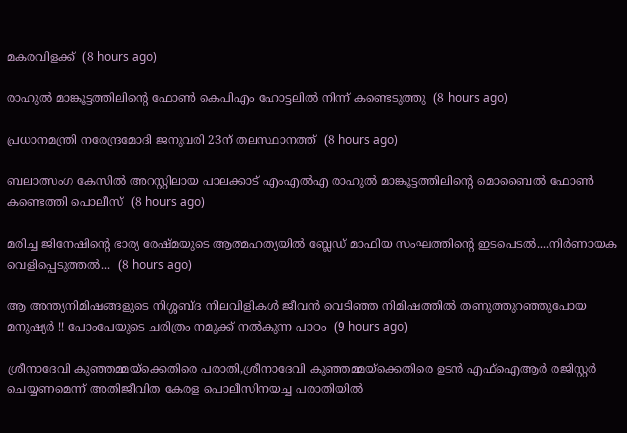മകരവിളക്ക്  (8 hours ago)

രാഹുല്‍ മാങ്കൂട്ടത്തിലിന്റെ ഫോണ്‍ കെപിഎം ഹോട്ടലില്‍ നിന്ന് കണ്ടെടുത്തു  (8 hours ago)

പ്രധാനമന്ത്രി നരേന്ദ്രമോദി ജനുവരി 23ന് തലസ്ഥാനത്ത്  (8 hours ago)

ബലാത്സംഗ കേസിൽ അറസ്റ്റിലായ പാലക്കാട് എംഎൽഎ രാഹുൽ മാങ്കൂട്ടത്തിലിന്റെ മൊബൈൽ ഫോൺ കണ്ടെത്തി പൊലീസ്  (8 hours ago)

മരിച്ച ജിനേഷിന്റെ ഭാര്യ രേഷ്മയുടെ ആത്മഹത്യയില്‍ ബ്ലേഡ് മാഫിയ സംഘത്തിന്റെ ഇടപെടല്‍....നിര്‍ണായക വെളിപ്പെടുത്തല്‍...  (8 hours ago)

ആ അന്ത്യനിമിഷങ്ങളുടെ നിശ്ശബ്ദ നിലവിളികൾ ജീവൻ വെടിഞ്ഞ നിമിഷത്തിൽ തണുത്തുറഞ്ഞുപോയ മനുഷ്യർ !! പോംപേയുടെ ചരിത്രം നമുക്ക് നൽകുന്ന പാഠം  (9 hours ago)

ശ്രീനാദേവി കുഞ്ഞമ്മയ്‌ക്കെതിരെ പരാതി,ശ്രീനാദേവി കുഞ്ഞമ്മയ്ക്കെതിരെ ഉടന്‍ എഫ്ഐആര്‍ രജിസ്റ്റര്‍ ചെയ്യണമെന്ന് അതിജീവിത കേരള പൊലീസിനയച്ച പരാതിയില്‍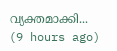വ്യക്തമാക്കി...  (9 hours ago)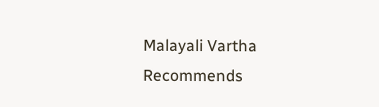Malayali Vartha Recommends